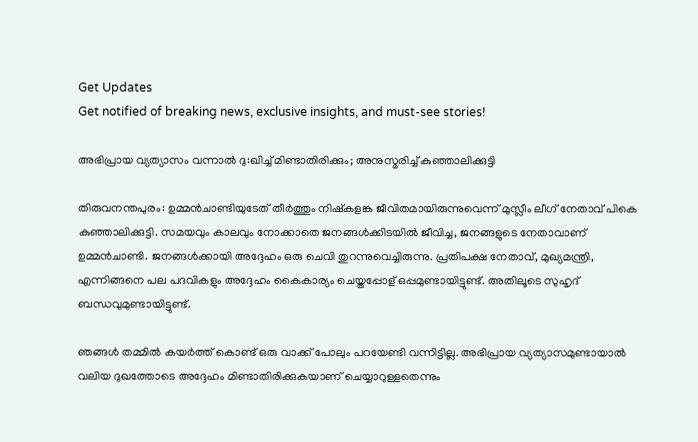Get Updates
Get notified of breaking news, exclusive insights, and must-see stories!

അഭിപ്രായ വ്യത്യാസം വന്നാല്‍ ദു:ഖിച്ച് മിണ്ടാതിരിക്കും; അനുസ്മരിച്ച് കുഞ്ഞാലിക്കുട്ടി

തിരുവനന്തപുരം: ഉമ്മന്‍ചാണ്ടിയുടേത് തീര്‍ത്തും നിഷ്‌കളങ്ക ജീവിതമായിരുന്നുവെന്ന് മുസ്ലീം ലീഗ് നേതാവ് പികെ കുഞ്ഞാലിക്കുട്ടി. സമയവും കാലവും നോക്കാതെ ജനങ്ങള്‍ക്കിടയില്‍ ജീവിച്ച, ജനങ്ങളുടെ നേതാവാണ് ഉമ്മന്‍ചാണ്ടി. ജനങ്ങള്‍ക്കായി അദ്ദേഹം ഒരു ചെവി തുറന്നുവെച്ചിരുന്നു. പ്രതിപക്ഷ നേതാവ്, മുഖ്യമന്ത്രി, എന്നിങ്ങനെ പല പദവികളും അദ്ദേഹം കൈകാര്യം ചെയ്തപ്പോള് ഒപ്പമുണ്ടായിട്ടുണ്ട്. അതിലൂടെ സുഹൃദ് ബന്ധവുമുണ്ടായിട്ടുണ്ട്.

ഞങ്ങള്‍ തമ്മില്‍ കയര്‍ത്ത് കൊണ്ട് ഒരു വാക്ക് പോലും പറയേണ്ടി വന്നിട്ടില്ല. അഭിപ്രായ വ്യത്യാസമുണ്ടായാല്‍ വലിയ ദുഖത്തോടെ അദ്ദേഹം മിണ്ടാതിരിക്കുകയാണ് ചെയ്യാറുള്ളതെന്നും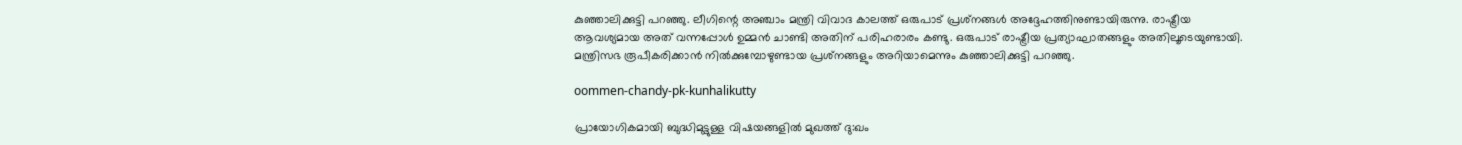കുഞ്ഞാലിക്കുട്ടി പറഞ്ഞു. ലീഗിന്റെ അഞ്ചാം മന്ത്രി വിവാദ കാലത്ത് ഒരുപാട് പ്രശ്‌നങ്ങള്‍ അദ്ദേഹത്തിനുണ്ടായിരുന്നു. രാഷ്ട്രീയ ആവശ്യമായ അത് വന്നപ്പോള്‍ ഉമ്മന്‍ ചാണ്ടി അതിന് പരിഹരാരം കണ്ടു. ഒരുപാട് രാഷ്ട്രീയ പ്രത്യാഘാതങ്ങളും അതിലൂടെയുണ്ടായി. മന്ത്രിസഭ രൂപീകരിക്കാന്‍ നില്‍ക്കുമ്പോഴുണ്ടായ പ്രശ്‌നങ്ങളും അറിയാമെന്നും കുഞ്ഞാലിക്കുട്ടി പറഞ്ഞു.

oommen-chandy-pk-kunhalikutty

പ്രായോഗികമായി ബുദ്ധിമുട്ടുള്ള വിഷയങ്ങളില്‍ മുഖത്ത് ദു:ഖം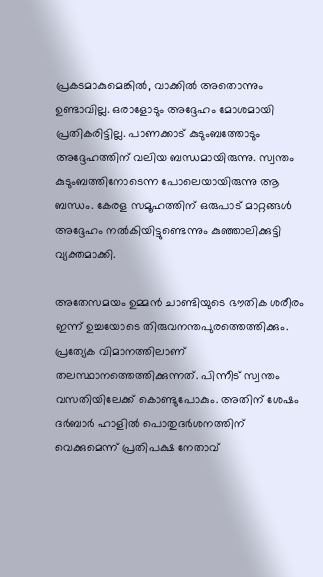പ്രകടമാകുമെങ്കില്‍, വാക്കില്‍ അതൊന്നും ഉണ്ടാവില്ല. ഒരാളോടും അദ്ദേഹം മോശമായി പ്രതികരിട്ടില്ല. പാണക്കാട് കുടുംബത്തോടും അദ്ദേഹത്തിന് വലിയ ബന്ധമായിരുന്നു. സ്വന്തം കുടുംബത്തിനോടെന്ന പോലെയായിരുന്നു ആ ബന്ധം. കേരള സമൂഹത്തിന് ഒരുപാട് മാറ്റങ്ങള്‍ അദ്ദേഹം നല്‍കിയിട്ടുണ്ടെന്നും കുഞ്ഞാലിക്കുട്ടി വ്യക്തമാക്കി.

അതേസമയം ഉമ്മന്‍ ചാണ്ടിയുടെ ഭൗതിക ശരീരം ഇന്ന് ഉച്ചയോടെ തിരുവനന്തപുരത്തെത്തിക്കും. പ്രത്യേക വിമാനത്തിലാണ് തലസ്ഥാനത്തെത്തിക്കുന്നത്. പിന്നീട് സ്വന്തം വസതിയിലേക്ക് കൊണ്ടുപോകും. അതിന് ശേഷം ദര്‍ബാര്‍ ഹാളില്‍ പൊതുദര്‍ശനത്തിന് വെക്കുമെന്ന് പ്രതിപക്ഷ നേതാവ്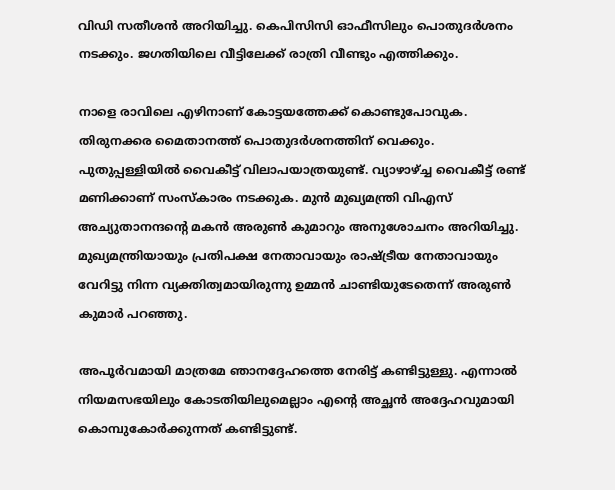വിഡി സതീശന്‍ അറിയിച്ചു. കെപിസിസി ഓഫീസിലും പൊതുദര്‍ശനം നടക്കും. ജഗതിയിലെ വീട്ടിലേക്ക് രാത്രി വീണ്ടും എത്തിക്കും.

നാളെ രാവിലെ എഴിനാണ് കോട്ടയത്തേക്ക് കൊണ്ടുപോവുക. തിരുനക്കര മൈതാനത്ത് പൊതുദര്‍ശനത്തിന് വെക്കും. പുതുപ്പള്ളിയില്‍ വൈകീട്ട് വിലാപയാത്രയുണ്ട്. വ്യാഴാഴ്ച്ച വൈകീട്ട് രണ്ട് മണിക്കാണ് സംസ്‌കാരം നടക്കുക. മുന്‍ മുഖ്യമന്ത്രി വിഎസ് അച്യുതാനന്ദന്റെ മകന്‍ അരുണ്‍ കുമാറും അനുശോചനം അറിയിച്ചു. മുഖ്യമന്ത്രിയായും പ്രതിപക്ഷ നേതാവായും രാഷ്ട്രീയ നേതാവായും വേറിട്ടു നിന്ന വ്യക്തിത്വമായിരുന്നു ഉമ്മന്‍ ചാണ്ടിയുടേതെന്ന് അരുണ്‍ കുമാർ പറഞ്ഞു.

അപൂര്‍വമായി മാത്രമേ ഞാനദ്ദേഹത്തെ നേരിട്ട് കണ്ടിട്ടുള്ളു. എന്നാല്‍ നിയമസഭയിലും കോടതിയിലുമെല്ലാം എന്റെ അച്ഛന്‍ അദ്ദേഹവുമായി കൊമ്പുകോര്‍ക്കുന്നത് കണ്ടിട്ടുണ്ട്.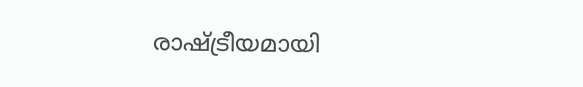രാഷ്ട്രീയമായി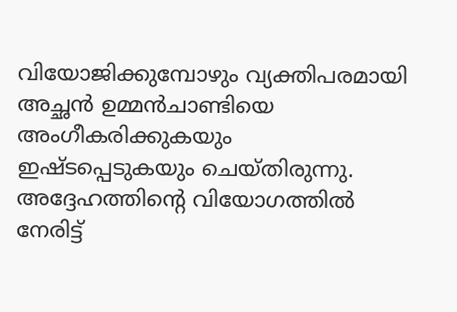വിയോജിക്കുമ്പോഴും വ്യക്തിപരമായി അച്ഛന്‍ ഉമ്മന്‍ചാണ്ടിയെ അംഗീകരിക്കുകയും ഇഷ്ടപ്പെടുകയും ചെയ്തിരുന്നു. അദ്ദേഹത്തിന്റെ വിയോഗത്തില്‍ നേരിട്ട്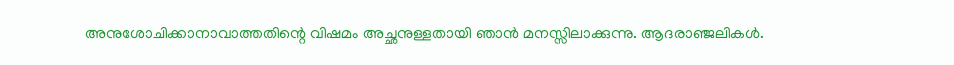അനുശോചിക്കാനാവാത്തതിന്റെ വിഷമം അച്ഛനുള്ളതായി ഞാന്‍ മനസ്സിലാക്കുന്നു. ആദരാഞ്ജലികള്‍.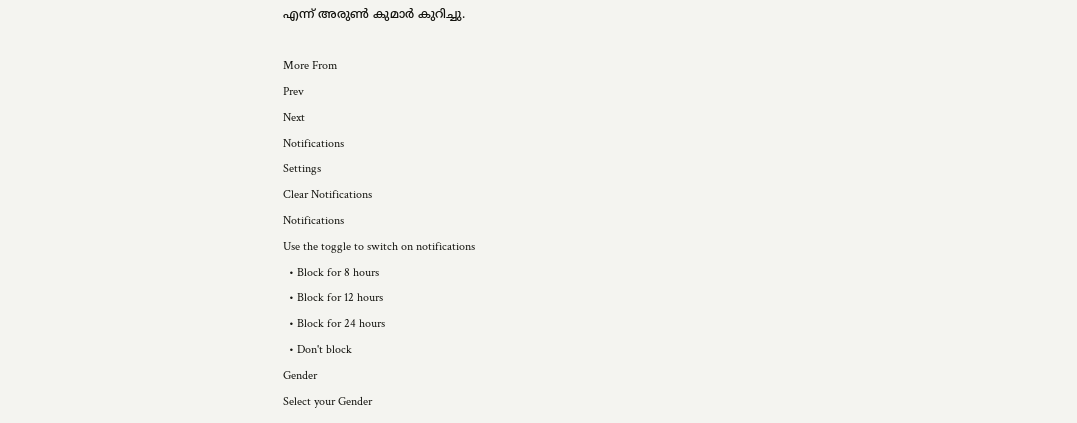എന്ന് അരുണ്‍ കുമാര്‍ കുറിച്ചു.

More From
Prev
Next
Notifications
Settings
Clear Notifications
Notifications
Use the toggle to switch on notifications
  • Block for 8 hours
  • Block for 12 hours
  • Block for 24 hours
  • Don't block
Gender
Select your Gender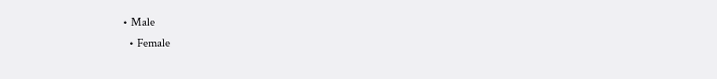• Male
  • Female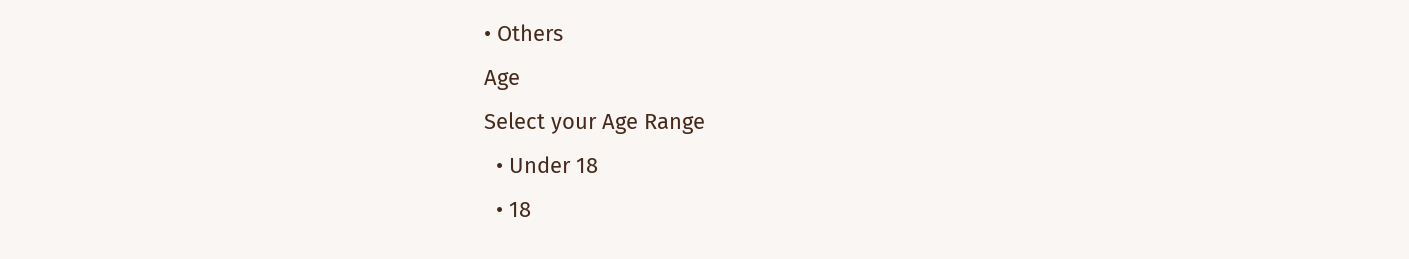• Others
Age
Select your Age Range
  • Under 18
  • 18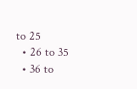to 25
  • 26 to 35
  • 36 to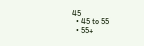45
  • 45 to 55
  • 55+